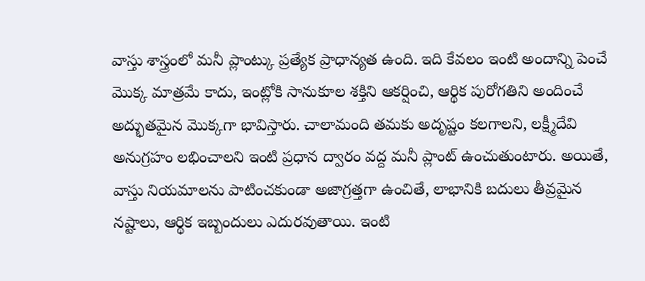వాస్తు శాస్త్రంలో మనీ ప్లాంట్కు ప్రత్యేక ప్రాధాన్యత ఉంది. ఇది కేవలం ఇంటి అందాన్ని పెంచే మొక్క మాత్రమే కాదు, ఇంట్లోకి సానుకూల శక్తిని ఆకర్షించి, ఆర్థిక పురోగతిని అందించే అద్భుతమైన మొక్కగా భావిస్తారు. చాలామంది తమకు అదృష్టం కలగాలని, లక్ష్మీదేవి అనుగ్రహం లభించాలని ఇంటి ప్రధాన ద్వారం వద్ద మనీ ప్లాంట్ ఉంచుతుంటారు. అయితే, వాస్తు నియమాలను పాటించకుండా అజాగ్రత్తగా ఉంచితే, లాభానికి బదులు తీవ్రమైన నష్టాలు, ఆర్థిక ఇబ్బందులు ఎదురవుతాయి. ఇంటి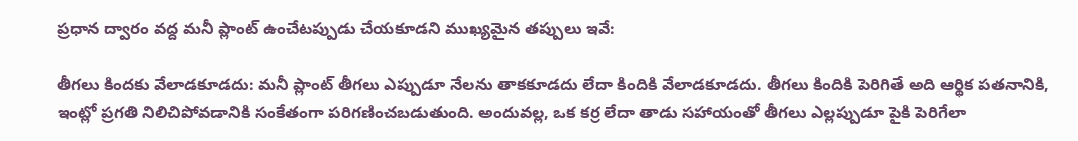ప్రధాన ద్వారం వద్ద మనీ ప్లాంట్ ఉంచేటప్పుడు చేయకూడని ముఖ్యమైన తప్పులు ఇవే:

తీగలు కిందకు వేలాడకూడదు: మనీ ప్లాంట్ తీగలు ఎప్పుడూ నేలను తాకకూడదు లేదా కిందికి వేలాడకూడదు. తీగలు కిందికి పెరిగితే అది ఆర్థిక పతనానికి, ఇంట్లో ప్రగతి నిలిచిపోవడానికి సంకేతంగా పరిగణించబడుతుంది. అందువల్ల, ఒక కర్ర లేదా తాడు సహాయంతో తీగలు ఎల్లప్పుడూ పైకి పెరిగేలా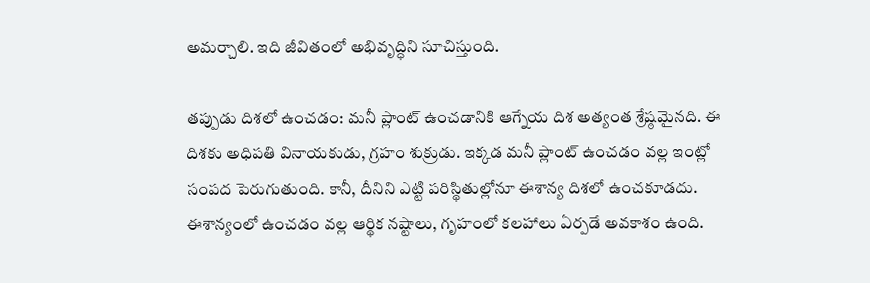అమర్చాలి. ఇది జీవితంలో అభివృద్ధిని సూచిస్తుంది.

తప్పుడు దిశలో ఉంచడం: మనీ ప్లాంట్ ఉంచడానికి ఆగ్నేయ దిశ అత్యంత శ్రేష్ఠమైనది. ఈ దిశకు అధిపతి వినాయకుడు, గ్రహం శుక్రుడు. ఇక్కడ మనీ ప్లాంట్ ఉంచడం వల్ల ఇంట్లో సంపద పెరుగుతుంది. కానీ, దీనిని ఎట్టి పరిస్థితుల్లోనూ ఈశాన్య దిశలో ఉంచకూడదు. ఈశాన్యంలో ఉంచడం వల్ల ఆర్థిక నష్టాలు, గృహంలో కలహాలు ఏర్పడే అవకాశం ఉంది.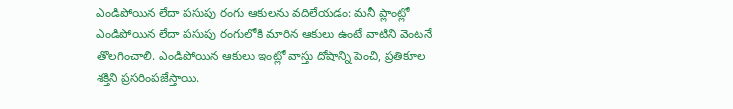ఎండిపోయిన లేదా పసుపు రంగు ఆకులను వదిలేయడం: మనీ ప్లాంట్లో ఎండిపోయిన లేదా పసుపు రంగులోకి మారిన ఆకులు ఉంటే వాటిని వెంటనే తొలగించాలి. ఎండిపోయిన ఆకులు ఇంట్లో వాస్తు దోషాన్ని పెంచి, ప్రతికూల శక్తిని ప్రసరింపజేస్తాయి.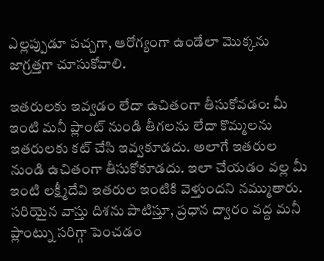ఎల్లప్పుడూ పచ్చగా, ఆరోగ్యంగా ఉండేలా మొక్కను జాగ్రత్తగా చూసుకోవాలి.

ఇతరులకు ఇవ్వడం లేదా ఉచితంగా తీసుకోవడం: మీ ఇంటి మనీ ప్లాంట్ నుండి తీగలను లేదా కొమ్మలను ఇతరులకు కట్ చేసి ఇవ్వకూడదు. అలాగే ఇతరుల నుండి ఉచితంగా తీసుకోకూడదు. ఇలా చేయడం వల్ల మీ ఇంటి లక్ష్మీదేవి ఇతరుల ఇంటికి వెళ్తుందని నమ్ముతారు. సరియైన వాస్తు దిశను పాటిస్తూ, ప్రధాన ద్వారం వద్ద మనీ ప్లాంట్ను సరిగ్గా పెంచడం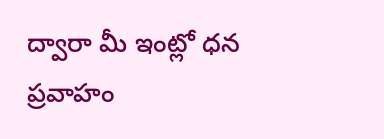ద్వారా మీ ఇంట్లో ధన ప్రవాహం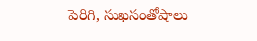పెరిగి, సుఖసంతోషాలు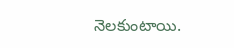నెలకుంటాయి.